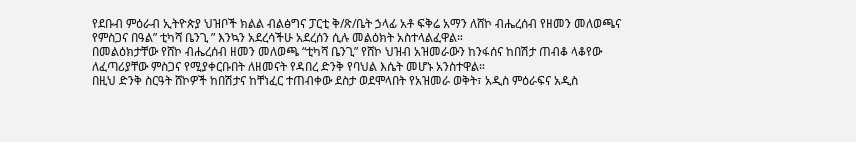የደቡብ ምዕራብ ኢትዮጵያ ህዝቦች ክልል ብልፅግና ፓርቲ ቅ/ጽ/ቤት ኃላፊ አቶ ፍቅሬ አማን ለሸኮ ብሔረሰብ የዘመን መለወጫና የምስጋና በዓል” ቲካሻ ቤንጊ ” እንኳን አደረሳችሁ አደረሰን ሲሉ መልዕክት አስተላልፈዋል።
በመልዕክታቸው የሸኮ ብሔረሰብ ዘመን መለወጫ “ቲካሻ ቤንጊ” የሸኮ ህዝብ አዝመራውን ከንፋሰና ከበሽታ ጠብቆ ላቆየው ለፈጣሪያቸው ምስጋና የሚያቀርቡበት ለዘመናት የዳበረ ድንቅ የባህል እሴት መሆኑ አንስተዋል።
በዚህ ድንቅ ስርዓት ሸኮዎች ከበሽታና ከቸነፈር ተጠብቀው ደስታ ወደሞላበት የአዝመራ ወቅት፣ አዲስ ምዕራፍና አዲስ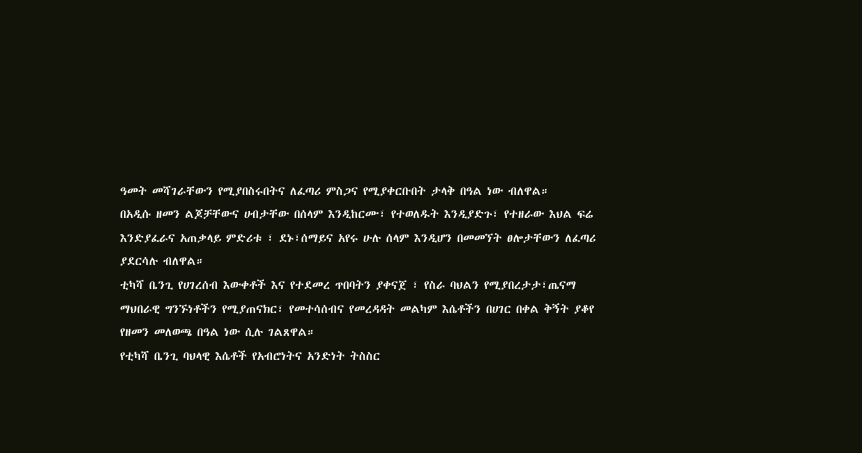ዓመት መሻገራቸውን የሚያበስሩበትና ለፈጣሪ ምስጋና የሚያቀርቡበት ታላቅ በዓል ነው ብለዋል።
በአዲሱ ዘመን ልጆቻቸውና ሀብታቸው በሰላም እንዲከርሙ፣ የተወለዱት እንዲያድጉ፣ የተዘራው እህል ፍሬ እንድያፈራና አጠቃላይ ምድሪቱ ፣ ደኑ፣ሰማይና አየሩ ሁሉ ሰላም እንዲሆን በመመኘት ፀሎታቸውን ለፈጣሪ ያደርሳሉ ብለዋል።
ቲካሻ ቤንጊ የሀገረሰብ እውቀቶች እና የተደመረ ጥበባትን ያቀናጀ ፣ የስራ ባህልን የሚያበረታታ፣ጤናማ ማህበራዊ ግንኙነቶችን የሚያጠናክር፣ የመተሳሰብና የመረዳዳት መልካም እሴቶችን በሀገር በቀል ቅኝት ያቆየ የዘመን መለወጫ በዓል ነው ሲሉ ገልጸዋል።
የቲካሻ ቤንጊ ባህላዊ እሴቶች የአብሮነትና አንድነት ትስስር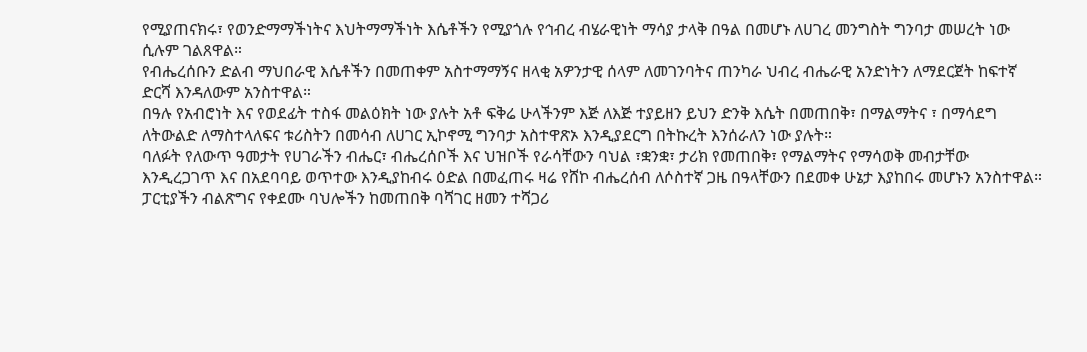የሚያጠናክሩ፣ የወንድማማችነትና እህትማማችነት እሴቶችን የሚያጎሉ የኅብረ ብሄራዊነት ማሳያ ታላቅ በዓል በመሆኑ ለሀገረ መንግስት ግንባታ መሠረት ነው ሲሉም ገልጸዋል።
የብሔረሰቡን ድልብ ማህበራዊ እሴቶችን በመጠቀም አስተማማኝና ዘላቂ አዎንታዊ ሰላም ለመገንባትና ጠንካራ ህብረ ብሔራዊ አንድነትን ለማደርጀት ከፍተኛ ድርሻ እንዳለውም አንስተዋል።
በዓሉ የአብሮነት እና የወደፊት ተስፋ መልዕክት ነው ያሉት አቶ ፍቅሬ ሁላችንም እጅ ለእጅ ተያይዘን ይህን ድንቅ እሴት በመጠበቅ፣ በማልማትና ፣ በማሳደግ ለትውልድ ለማስተላለፍና ቱሪስትን በመሳብ ለሀገር ኢኮኖሚ ግንባታ አስተዋጽኦ እንዲያደርግ በትኩረት እንሰራለን ነው ያሉት።
ባለፉት የለውጥ ዓመታት የሀገራችን ብሔር፣ ብሔረሰቦች እና ህዝቦች የራሳቸውን ባህል ፣ቋንቋ፣ ታሪክ የመጠበቅ፣ የማልማትና የማሳወቅ መብታቸው እንዲረጋገጥ እና በአደባባይ ወጥተው እንዲያከብሩ ዕድል በመፈጠሩ ዛሬ የሸኮ ብሔረሰብ ለሶስተኛ ጋዜ በዓላቸውን በደመቀ ሁኔታ እያከበሩ መሆኑን አንስተዋል።
ፓርቲያችን ብልጽግና የቀደሙ ባህሎችን ከመጠበቅ ባሻገር ዘመን ተሻጋሪ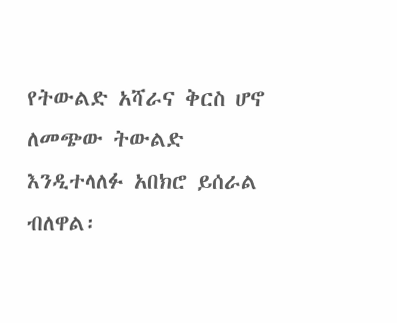የትውልድ አሻራና ቅርስ ሆኖ ለመጭው ትውልድ እንዲተላለፉ አበክሮ ይሰራል ብለዋል፡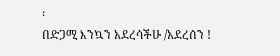፡
በድጋሚ እንኳን አደረሳችሁ /አደረሰን !